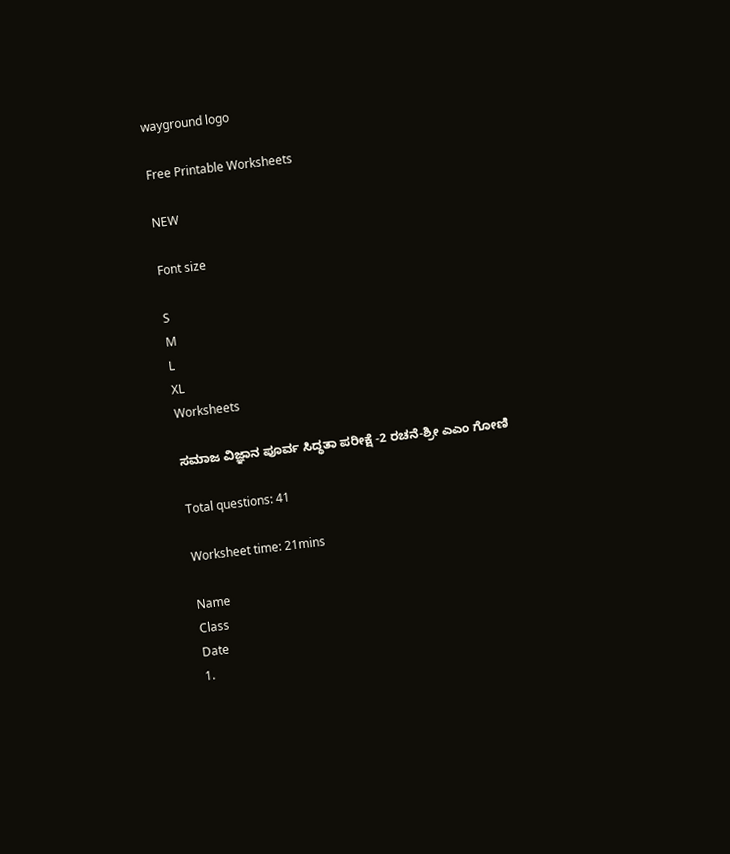wayground logo

Free Printable Worksheets

NEW

Font size

S
M
L
XL
Worksheets

ಸಮಾಜ ವಿಜ್ಞಾನ ಪೂರ್ವ ಸಿದ್ಧತಾ ಪರೀಕ್ಷೆ -2 ರಚನೆ-ಶ್ರೀ ಎಎಂ ಗೋಣಿ

Total questions: 41

Worksheet time: 21mins

Name
Class
Date
1.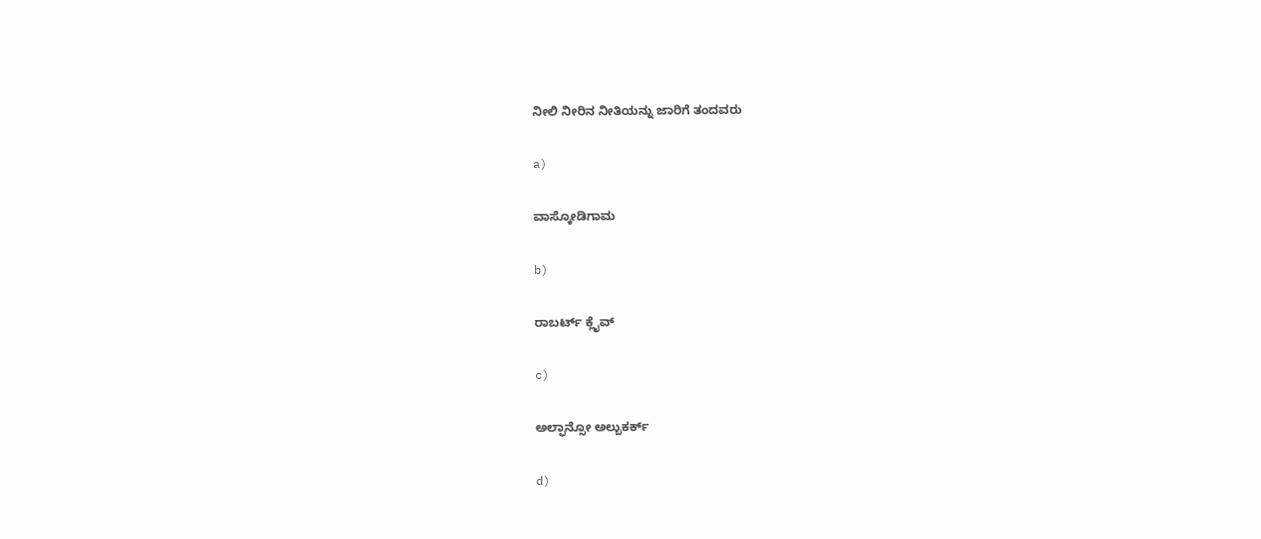ನೀಲಿ ನೀರಿನ ನೀತಿಯನ್ನು ಜಾರಿಗೆ ತಂದವರು

a)

ವಾಸ್ಕೋಡಿಗಾಮ

b)

ರಾಬರ್ಟ್ ಕ್ಲೈವ್

c)

ಅಲ್ಫಾನ್ಸೋ ಅಲ್ಬುಕರ್ಕ್

d)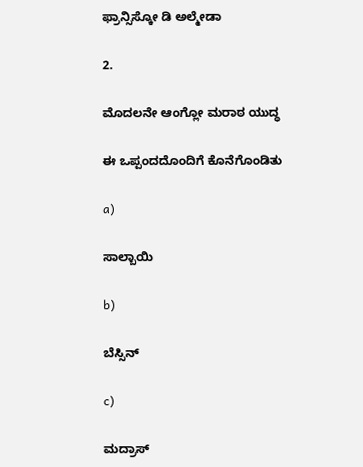ಫ್ರಾನ್ಸಿಸ್ಕೋ ಡಿ ಅಲ್ಮೇಡಾ

2.

ಮೊದಲನೇ ಆಂಗ್ಲೋ ಮರಾಠ ಯುದ್ಧ

ಈ ಒಪ್ಪಂದದೊಂದಿಗೆ ಕೊನೆಗೊಂಡಿತು

a)

ಸಾಲ್ಬಾಯಿ

b)

ಬೆಸ್ಸಿನ್

c)

ಮದ್ರಾಸ್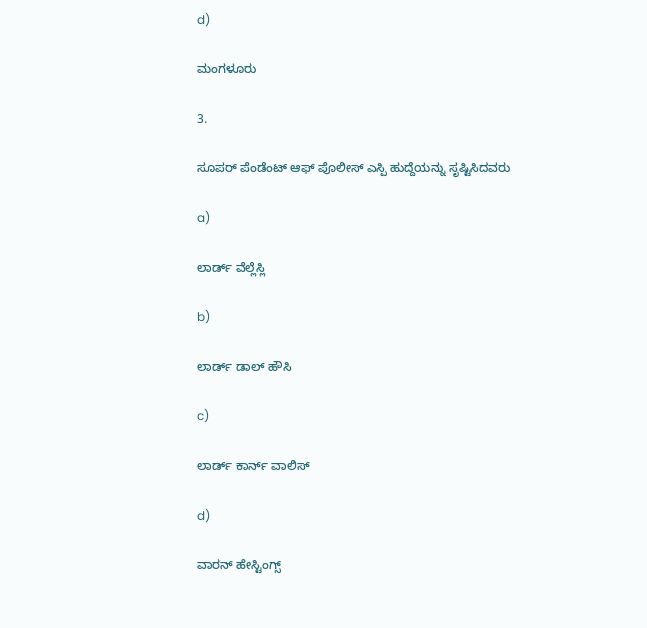d)

ಮಂಗಳೂರು

3.

ಸೂಪರ್ ಪೆಂಡೆಂಟ್ ಆಫ್ ಪೊಲೀಸ್ ಎಸ್ಪಿ ಹುದ್ದೆಯನ್ನು ಸೃಷ್ಟಿಸಿದವರು

a)

ಲಾರ್ಡ್ ವೆಲ್ಲೆಸ್ಲಿ

b)

ಲಾರ್ಡ್ ಡಾಲ್ ಹೌಸಿ

c)

ಲಾರ್ಡ್ ಕಾರ್ನ್ ವಾಲಿಸ್

d)

ವಾರನ್ ಹೇಸ್ಟಿಂಗ್ಸ್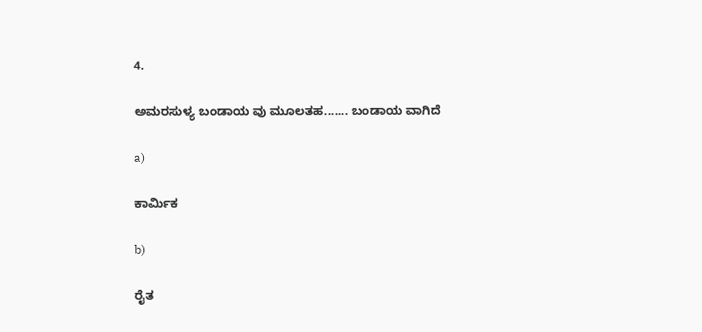4.

ಅಮರಸುಳ್ಯ ಬಂಡಾಯ ವು ಮೂಲತಹ....... ಬಂಡಾಯ ವಾಗಿದೆ

a)

ಕಾರ್ಮಿಕ

b)

ರೈತ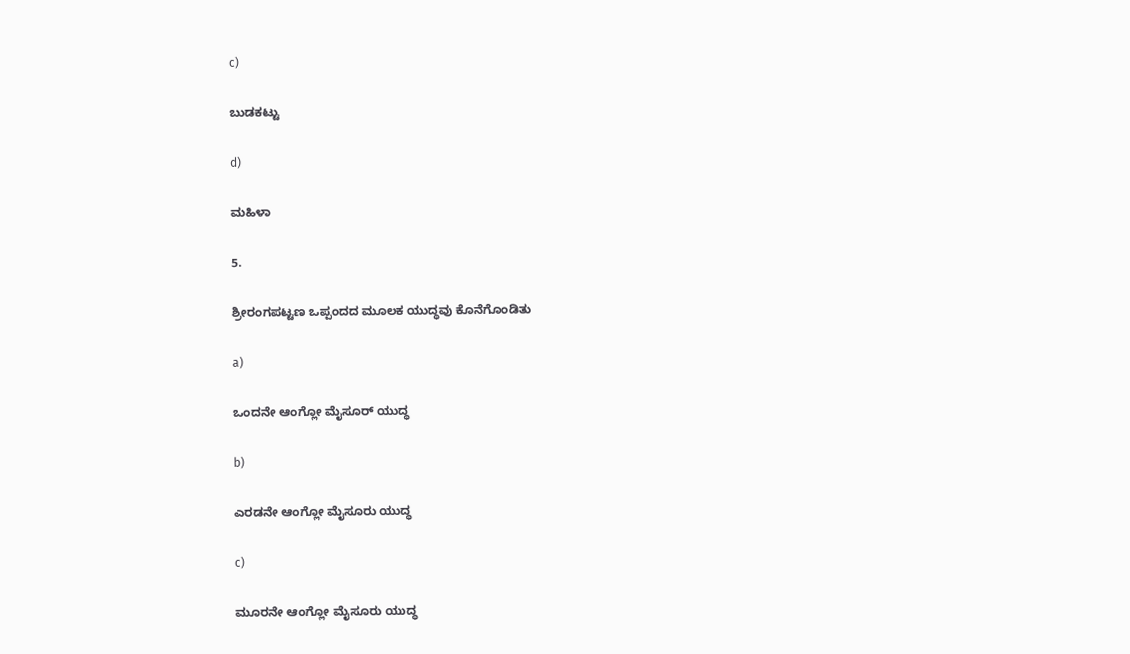c)

ಬುಡಕಟ್ಟು

d)

ಮಹಿಳಾ

5.

ಶ್ರೀರಂಗಪಟ್ಟಣ ಒಪ್ಪಂದದ ಮೂಲಕ ಯುದ್ಧವು ಕೊನೆಗೊಂಡಿತು

a)

ಒಂದನೇ ಆಂಗ್ಲೋ ಮೈಸೂರ್ ಯುದ್ಧ

b)

ಎರಡನೇ ಆಂಗ್ಲೋ ಮೈಸೂರು ಯುದ್ಧ

c)

ಮೂರನೇ ಆಂಗ್ಲೋ ಮೈಸೂರು ಯುದ್ಧ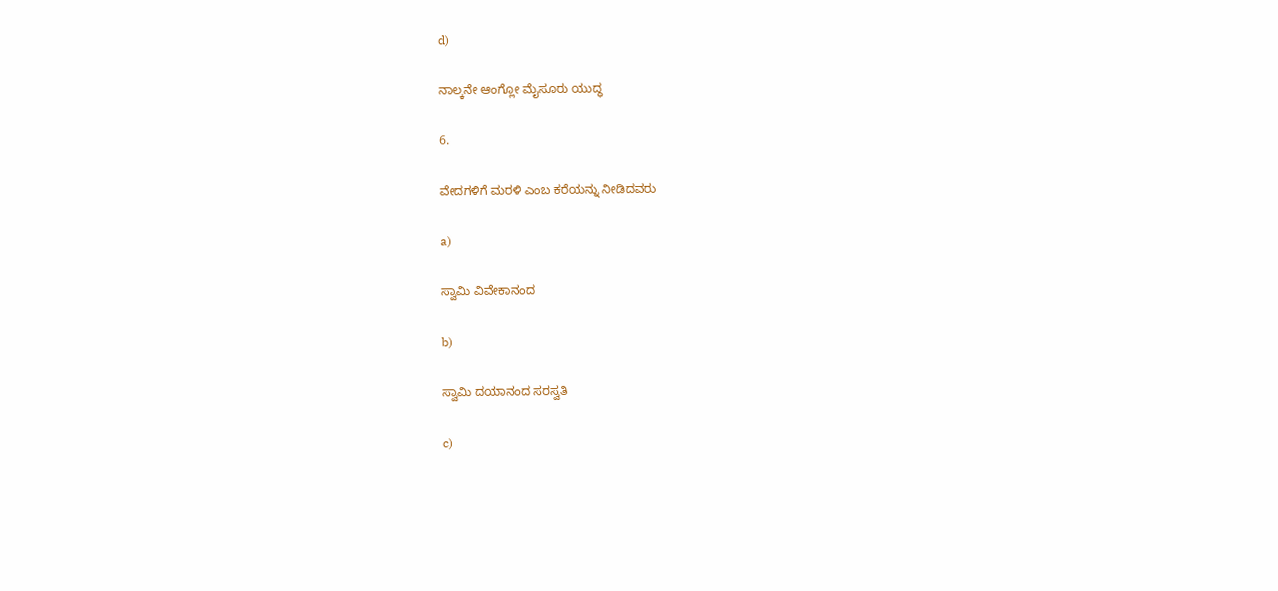d)

ನಾಲ್ಕನೇ ಆಂಗ್ಲೋ ಮೈಸೂರು ಯುದ್ಧ

6.

ವೇದಗಳಿಗೆ ಮರಳಿ ಎಂಬ ಕರೆಯನ್ನು ನೀಡಿದವರು

a)

ಸ್ವಾಮಿ ವಿವೇಕಾನಂದ

b)

ಸ್ವಾಮಿ ದಯಾನಂದ ಸರಸ್ವತಿ

c)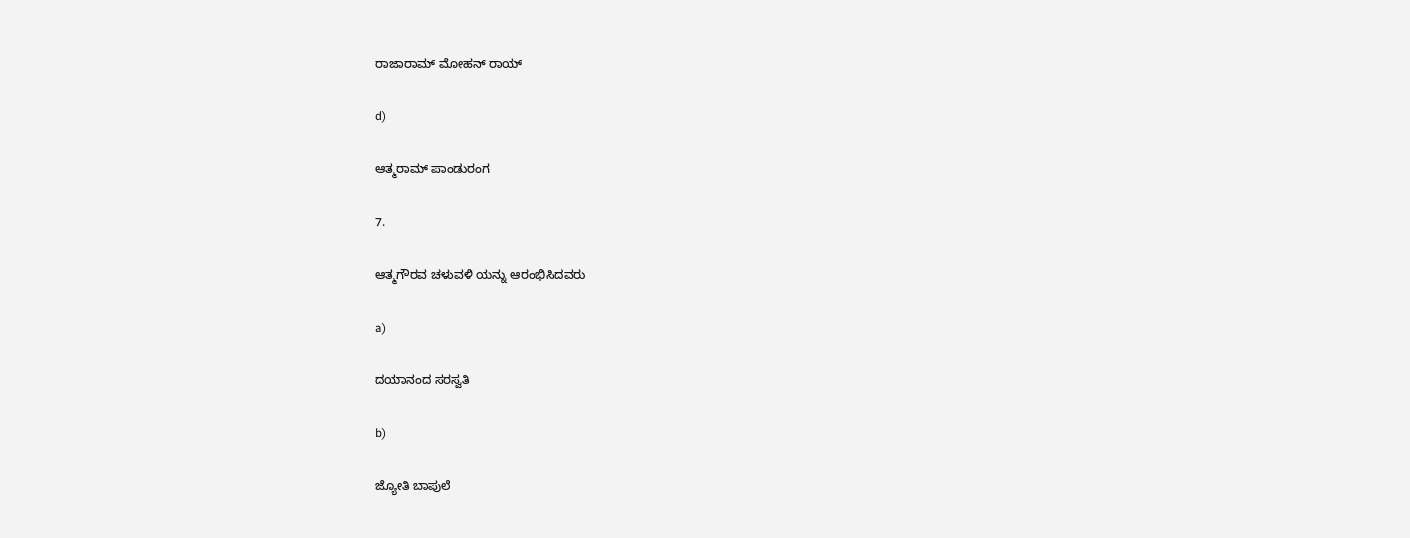ರಾಜಾರಾಮ್ ಮೋಹನ್ ರಾಯ್

d)

ಆತ್ಮರಾಮ್ ಪಾಂಡುರಂಗ

7.

ಆತ್ಮಗೌರವ ಚಳುವಳಿ ಯನ್ನು ಆರಂಭಿಸಿದವರು

a)

ದಯಾನಂದ ಸರಸ್ವತಿ

b)

ಜ್ಯೋತಿ ಬಾಪುಲೆ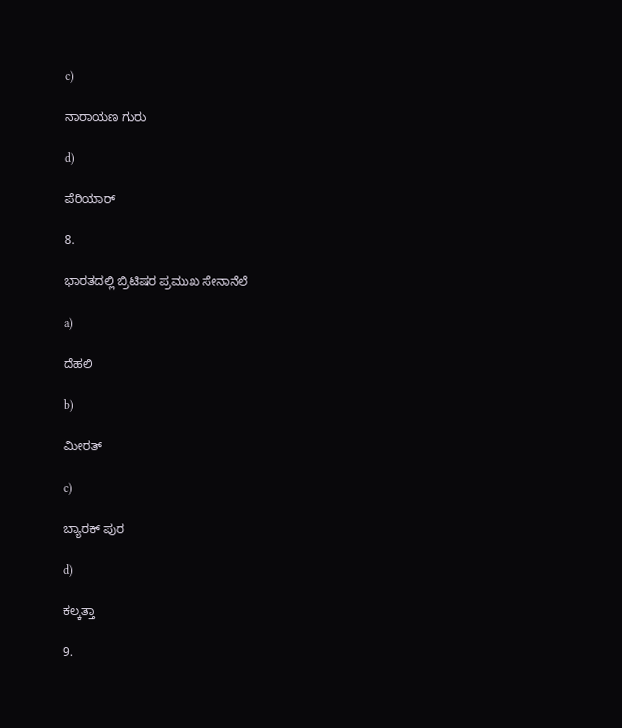c)

ನಾರಾಯಣ ಗುರು

d)

ಪೆರಿಯಾರ್

8.

ಭಾರತದಲ್ಲಿ ಬ್ರಿಟಿಷರ ಪ್ರಮುಖ ಸೇನಾನೆಲೆ

a)

ದೆಹಲಿ

b)

ಮೀರತ್

c)

ಬ್ಯಾರಕ್ ಪುರ

d)

ಕಲ್ಕತ್ತಾ

9.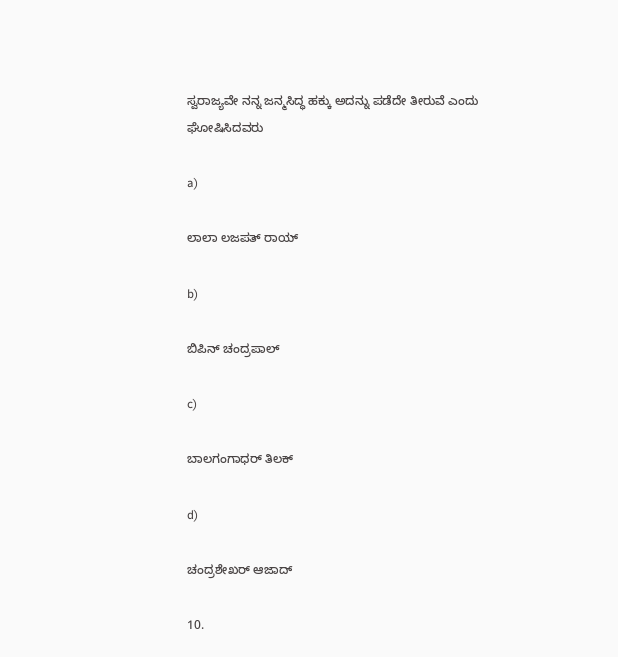ಸ್ವರಾಜ್ಯವೇ ನನ್ನ ಜನ್ಮಸಿದ್ಧ ಹಕ್ಕು ಅದನ್ನು ಪಡೆದೇ ತೀರುವೆ ಎಂದು ಘೋಷಿಸಿದವರು

a)

ಲಾಲಾ ಲಜಪತ್ ರಾಯ್

b)

ಬಿಪಿನ್ ಚಂದ್ರಪಾಲ್

c)

ಬಾಲಗಂಗಾಧರ್ ತಿಲಕ್

d)

ಚಂದ್ರಶೇಖರ್ ಆಜಾದ್

10.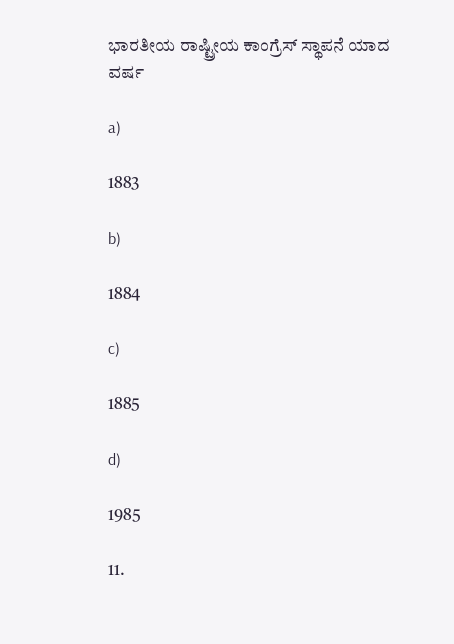ಭಾರತೀಯ ರಾಷ್ಟ್ರೀಯ ಕಾಂಗ್ರೆಸ್ ಸ್ಥಾಪನೆ ಯಾದ ವರ್ಷ

a)

1883

b)

1884

c)

1885

d)

1985

11.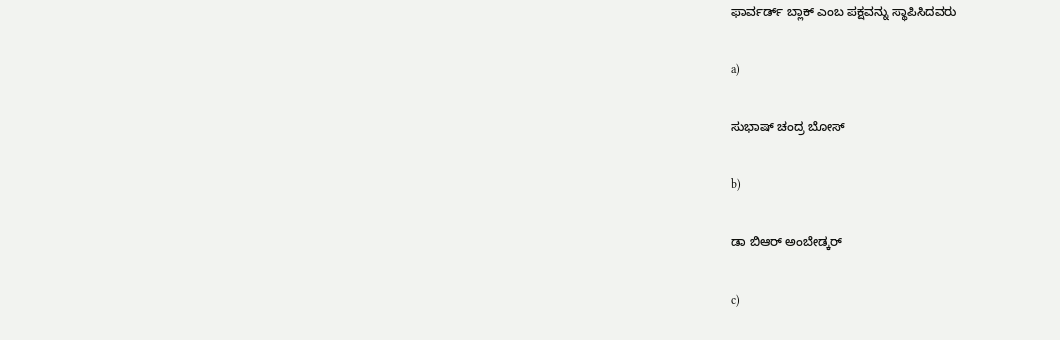ಫಾರ್ವರ್ಡ್ ಬ್ಲಾಕ್ ಎಂಬ ಪಕ್ಷವನ್ನು ಸ್ಥಾಪಿಸಿದವರು

a)

ಸುಭಾಷ್ ಚಂದ್ರ ಬೋಸ್

b)

ಡಾ ಬಿಆರ್ ಅಂಬೇಡ್ಕರ್

c)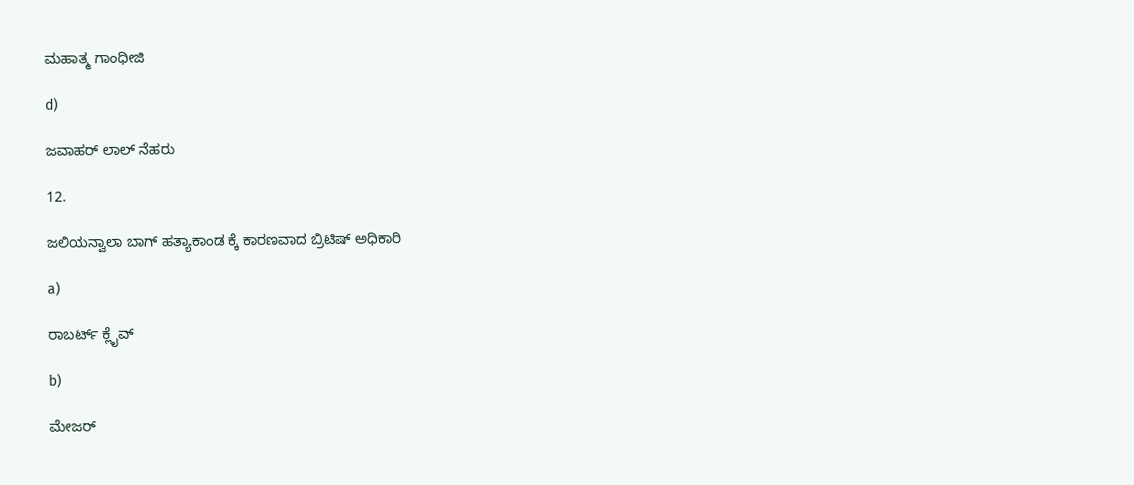ಮಹಾತ್ಮ ಗಾಂಧೀಜಿ

d)

ಜವಾಹರ್ ಲಾಲ್ ನೆಹರು

12.

ಜಲಿಯನ್ವಾಲಾ ಬಾಗ್ ಹತ್ಯಾಕಾಂಡ ಕ್ಕೆ ಕಾರಣವಾದ ಬ್ರಿಟಿಷ್ ಅಧಿಕಾರಿ

a)

ರಾಬರ್ಟ್ ಕ್ಲೈವ್

b)

ಮೇಜರ್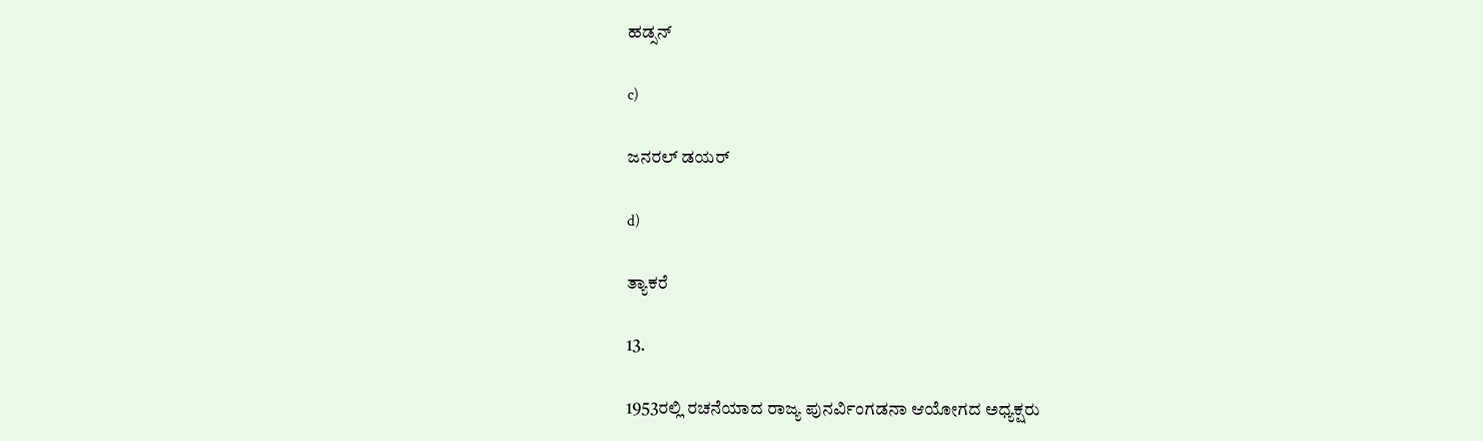ಹಡ್ಸನ್

c)

ಜನರಲ್ ಡಯರ್

d)

ತ್ಯಾಕರೆ

13.

1953ರಲ್ಲಿ ರಚನೆಯಾದ ರಾಜ್ಯ ಪುನರ್ವಿಂಗಡನಾ ಆಯೋಗದ ಅಧ್ಯಕ್ಷರು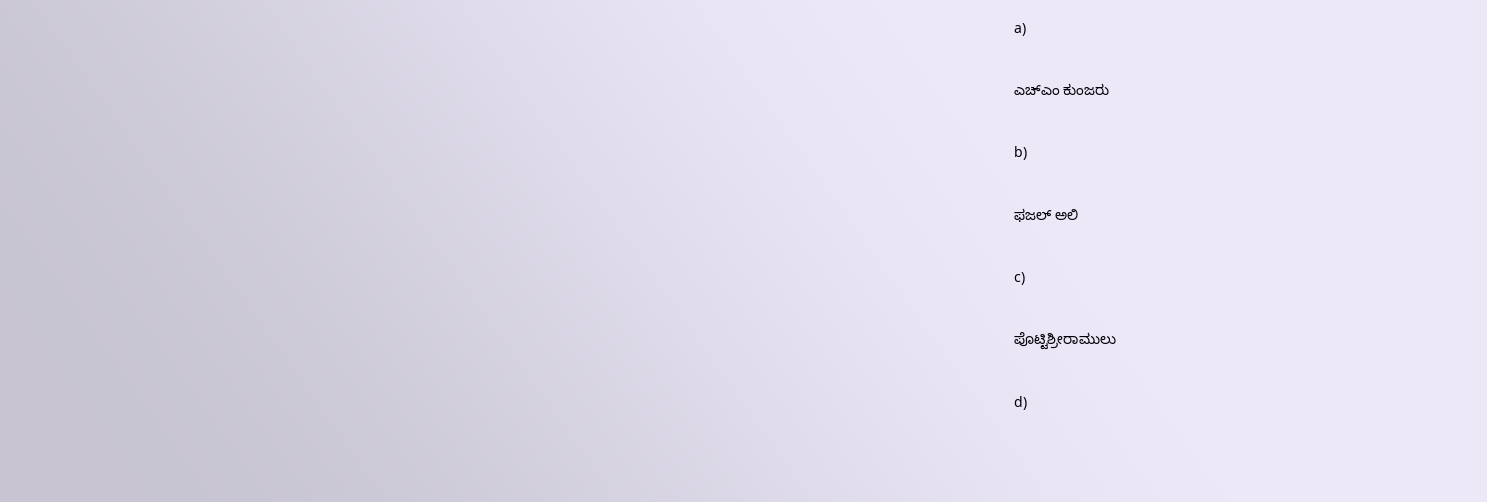a)

ಎಚ್ಎಂ ಕುಂಜರು

b)

ಫಜಲ್ ಅಲಿ

c)

ಪೊಟ್ಟಿಶ್ರೀರಾಮುಲು

d)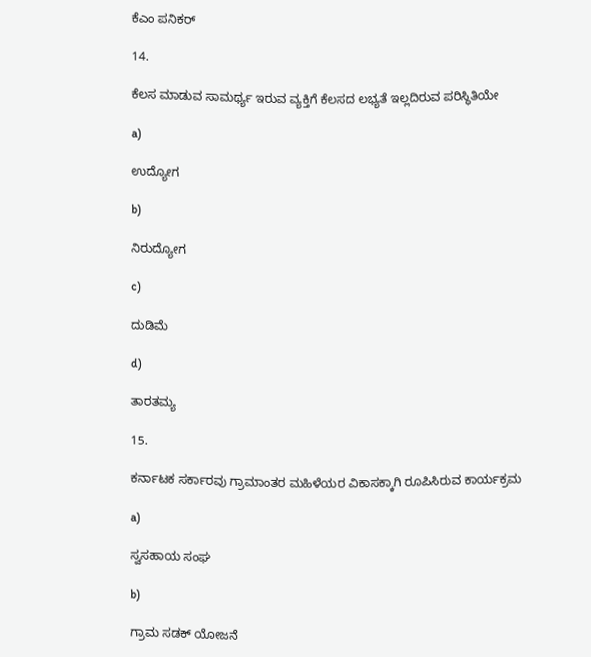ಕೆಎಂ ಪನಿಕರ್

14.

ಕೆಲಸ ಮಾಡುವ ಸಾಮರ್ಥ್ಯ ಇರುವ ವ್ಯಕ್ತಿಗೆ ಕೆಲಸದ ಲಭ್ಯತೆ ಇಲ್ಲದಿರುವ ಪರಿಸ್ಥಿತಿಯೇ

a)

ಉದ್ಯೋಗ

b)

ನಿರುದ್ಯೋಗ

c)

ದುಡಿಮೆ

d)

ತಾರತಮ್ಯ

15.

ಕರ್ನಾಟಕ ಸರ್ಕಾರವು ಗ್ರಾಮಾಂತರ ಮಹಿಳೆಯರ ವಿಕಾಸಕ್ಕಾಗಿ ರೂಪಿಸಿರುವ ಕಾರ್ಯಕ್ರಮ

a)

ಸ್ವಸಹಾಯ ಸಂಘ

b)

ಗ್ರಾಮ ಸಡಕ್ ಯೋಜನೆ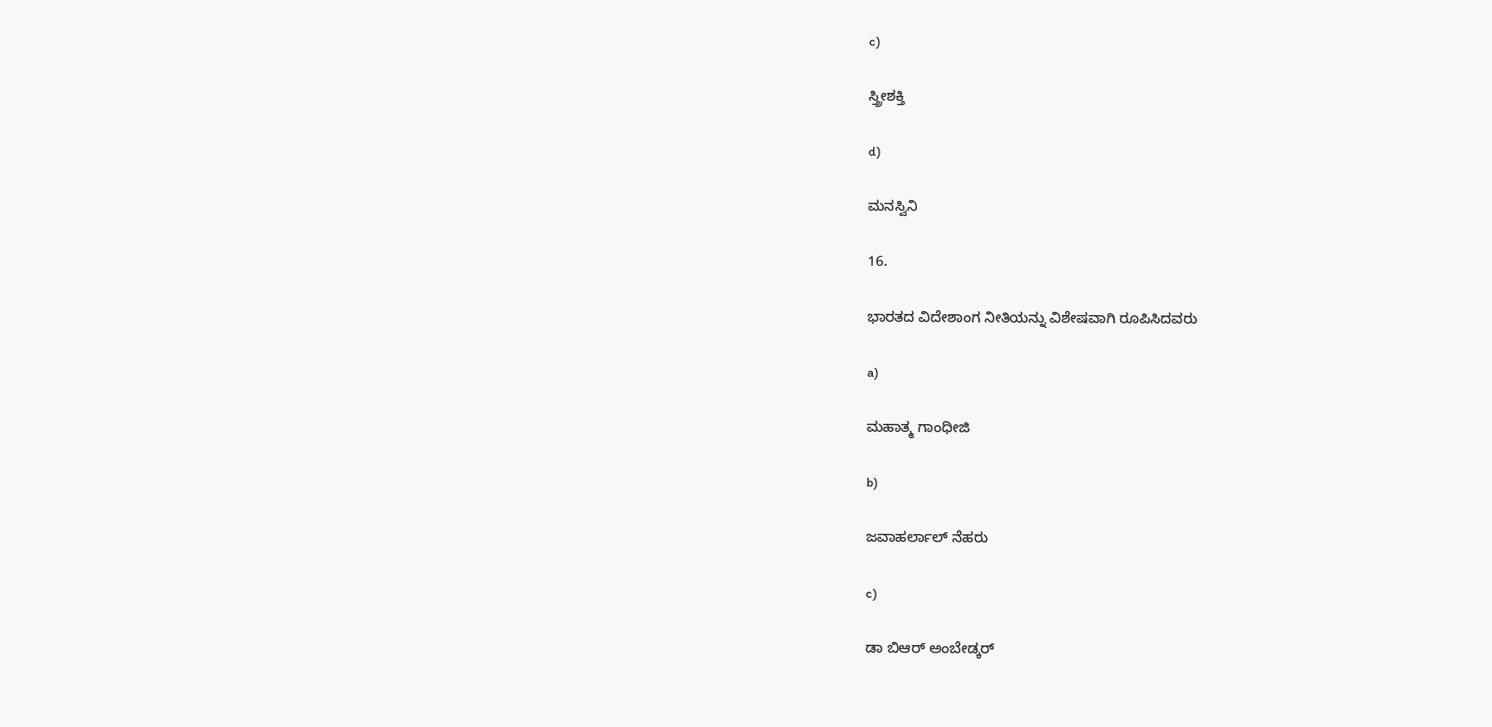c)

ಸ್ತ್ರೀಶಕ್ತಿ

d)

ಮನಸ್ವಿನಿ

16.

ಭಾರತದ ವಿದೇಶಾಂಗ ನೀತಿಯನ್ನು ವಿಶೇಷವಾಗಿ ರೂಪಿಸಿದವರು

a)

ಮಹಾತ್ಮ ಗಾಂಧೀಜಿ

b)

ಜವಾಹರ್ಲಾಲ್ ನೆಹರು

c)

ಡಾ ಬಿಆರ್ ಅಂಬೇಡ್ಕರ್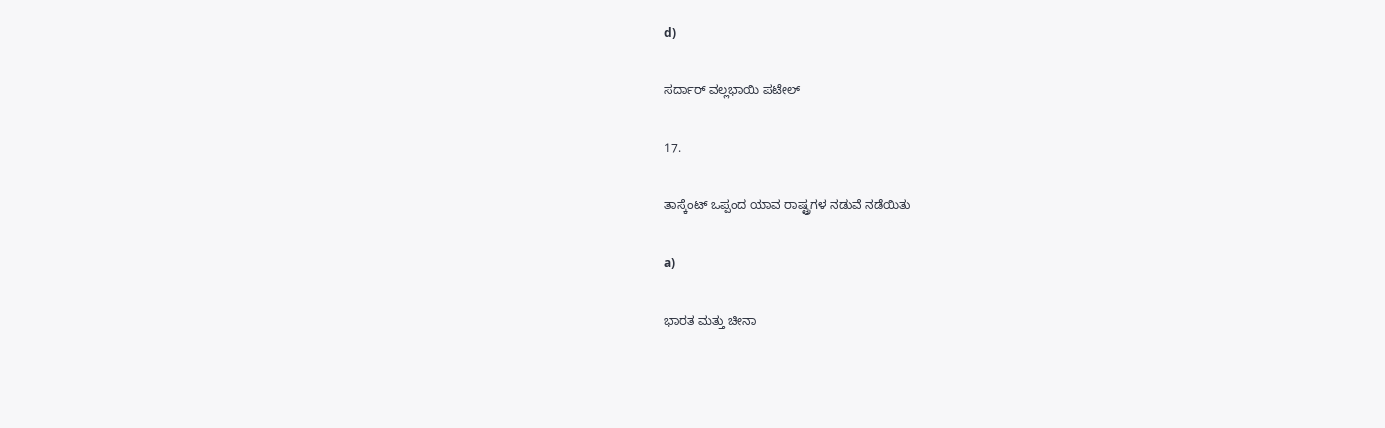d)

ಸರ್ದಾರ್ ವಲ್ಲಭಾಯಿ ಪಟೇಲ್

17.

ತಾಸ್ಕೆಂಟ್ ಒಪ್ಪಂದ ಯಾವ ರಾಷ್ಟ್ರಗಳ ನಡುವೆ ನಡೆಯಿತು

a)

ಭಾರತ ಮತ್ತು ಚೀನಾ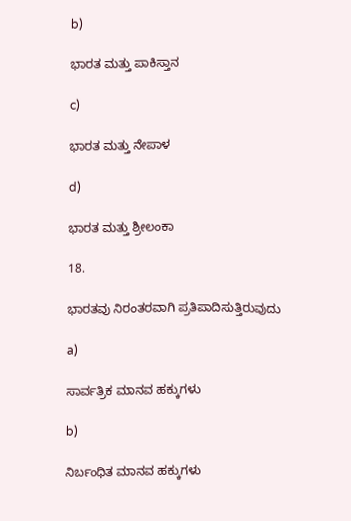b)

ಭಾರತ ಮತ್ತು ಪಾಕಿಸ್ತಾನ

c)

ಭಾರತ ಮತ್ತು ನೇಪಾಳ

d)

ಭಾರತ ಮತ್ತು ಶ್ರೀಲಂಕಾ

18.

ಭಾರತವು ನಿರಂತರವಾಗಿ ಪ್ರತಿಪಾದಿಸುತ್ತಿರುವುದು

a)

ಸಾರ್ವತ್ರಿಕ ಮಾನವ ಹಕ್ಕುಗಳು

b)

ನಿರ್ಬಂಧಿತ ಮಾನವ ಹಕ್ಕುಗಳು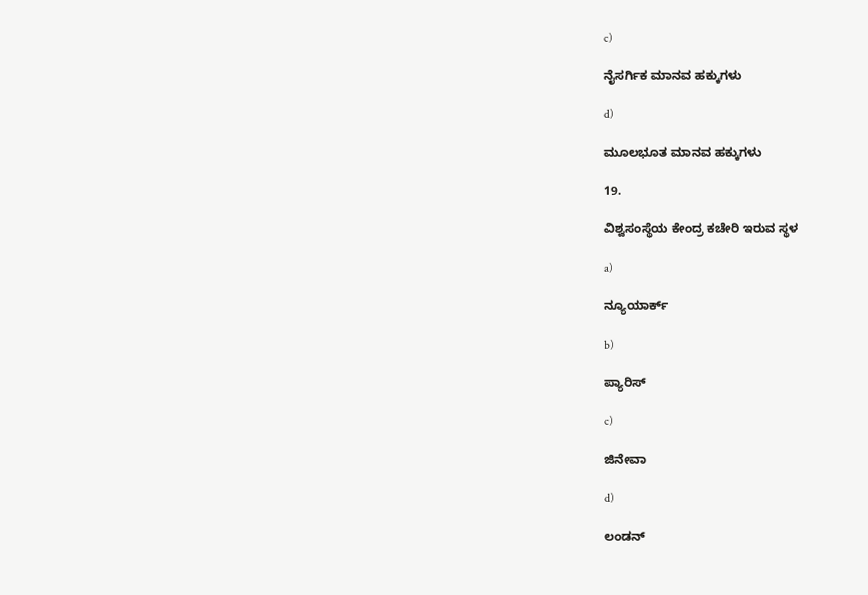c)

ನೈಸರ್ಗಿಕ ಮಾನವ ಹಕ್ಕುಗಳು

d)

ಮೂಲಭೂತ ಮಾನವ ಹಕ್ಕುಗಳು

19.

ವಿಶ್ವಸಂಸ್ಥೆಯ ಕೇಂದ್ರ ಕಚೇರಿ ಇರುವ ಸ್ಥಳ

a)

ನ್ಯೂಯಾರ್ಕ್

b)

ಪ್ಯಾರಿಸ್

c)

ಜಿನೇವಾ

d)

ಲಂಡನ್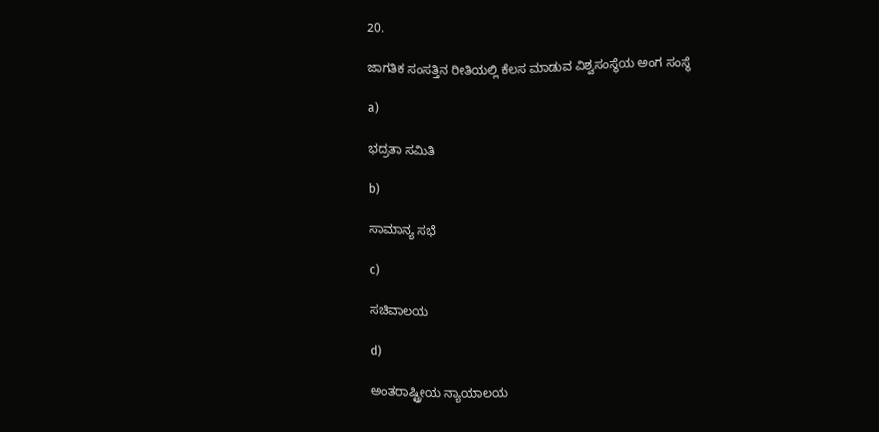20.

ಜಾಗತಿಕ ಸಂಸತ್ತಿನ ರೀತಿಯಲ್ಲಿ ಕೆಲಸ ಮಾಡುವ ವಿಶ್ವಸಂಸ್ಥೆಯ ಅಂಗ ಸಂಸ್ಥೆ

a)

ಭದ್ರತಾ ಸಮಿತಿ

b)

ಸಾಮಾನ್ಯ ಸಭೆ

c)

ಸಚಿವಾಲಯ

d)

ಅಂತರಾಷ್ಟ್ರೀಯ ನ್ಯಾಯಾಲಯ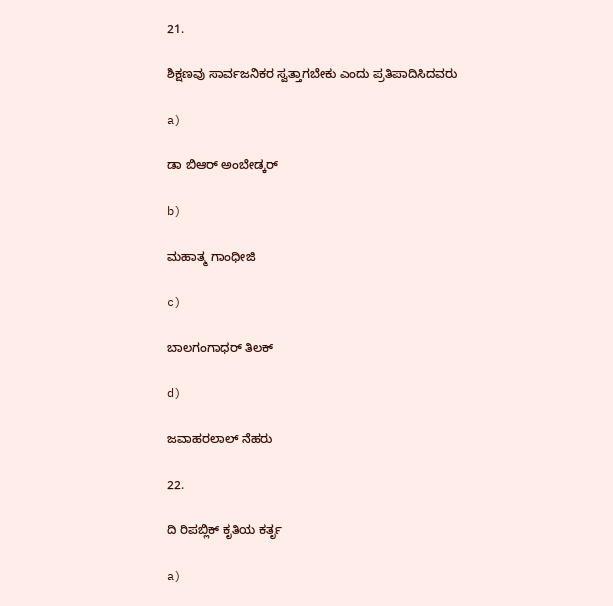21.

ಶಿಕ್ಷಣವು ಸಾರ್ವಜನಿಕರ ಸ್ವತ್ತಾಗಬೇಕು ಎಂದು ಪ್ರತಿಪಾದಿಸಿದವರು

a)

ಡಾ ಬಿಆರ್ ಅಂಬೇಡ್ಕರ್

b)

ಮಹಾತ್ಮ ಗಾಂಧೀಜಿ

c)

ಬಾಲಗಂಗಾಧರ್ ತಿಲಕ್

d)

ಜವಾಹರಲಾಲ್ ನೆಹರು

22.

ದಿ ರಿಪಬ್ಲಿಕ್ ಕೃತಿಯ ಕರ್ತೃ

a)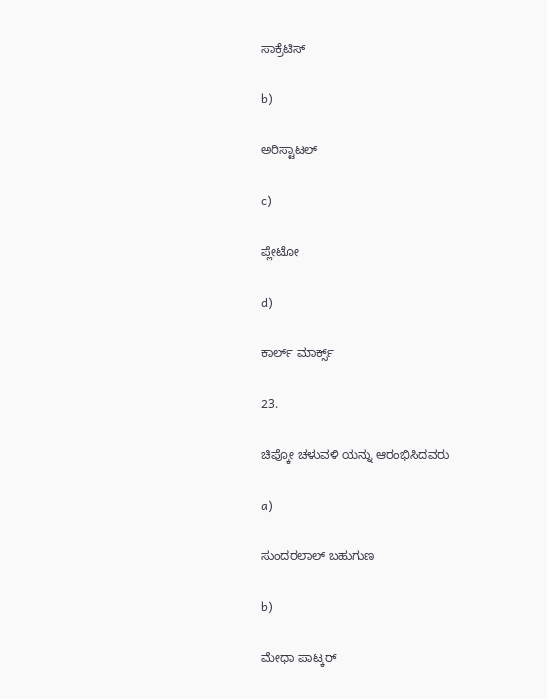ಸಾಕ್ರೆಟಿಸ್

b)

ಅರಿಸ್ಟಾಟಲ್

c)

ಪ್ಲೇಟೋ

d)

ಕಾರ್ಲ್ ಮಾರ್ಕ್ಸ್

23.

ಚಿಪ್ಕೋ ಚಳುವಳಿ ಯನ್ನು ಆರಂಭಿಸಿದವರು

a)

ಸುಂದರಲಾಲ್ ಬಹುಗುಣ

b)

ಮೇಧಾ ಪಾಟ್ಕರ್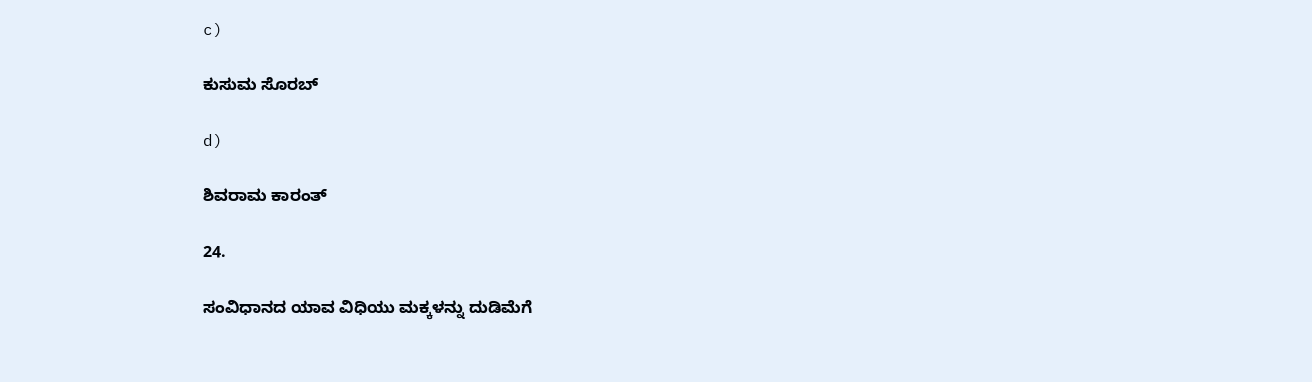c)

ಕುಸುಮ ಸೊರಬ್

d)

ಶಿವರಾಮ ಕಾರಂತ್

24.

ಸಂವಿಧಾನದ ಯಾವ ವಿಧಿಯು ಮಕ್ಕಳನ್ನು ದುಡಿಮೆಗೆ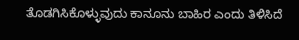ತೊಡಗಿಸಿಕೊಳ್ಳುವುದು ಕಾನೂನು ಬಾಹಿರ ಎಂದು ತಿಳಿಸಿದೆ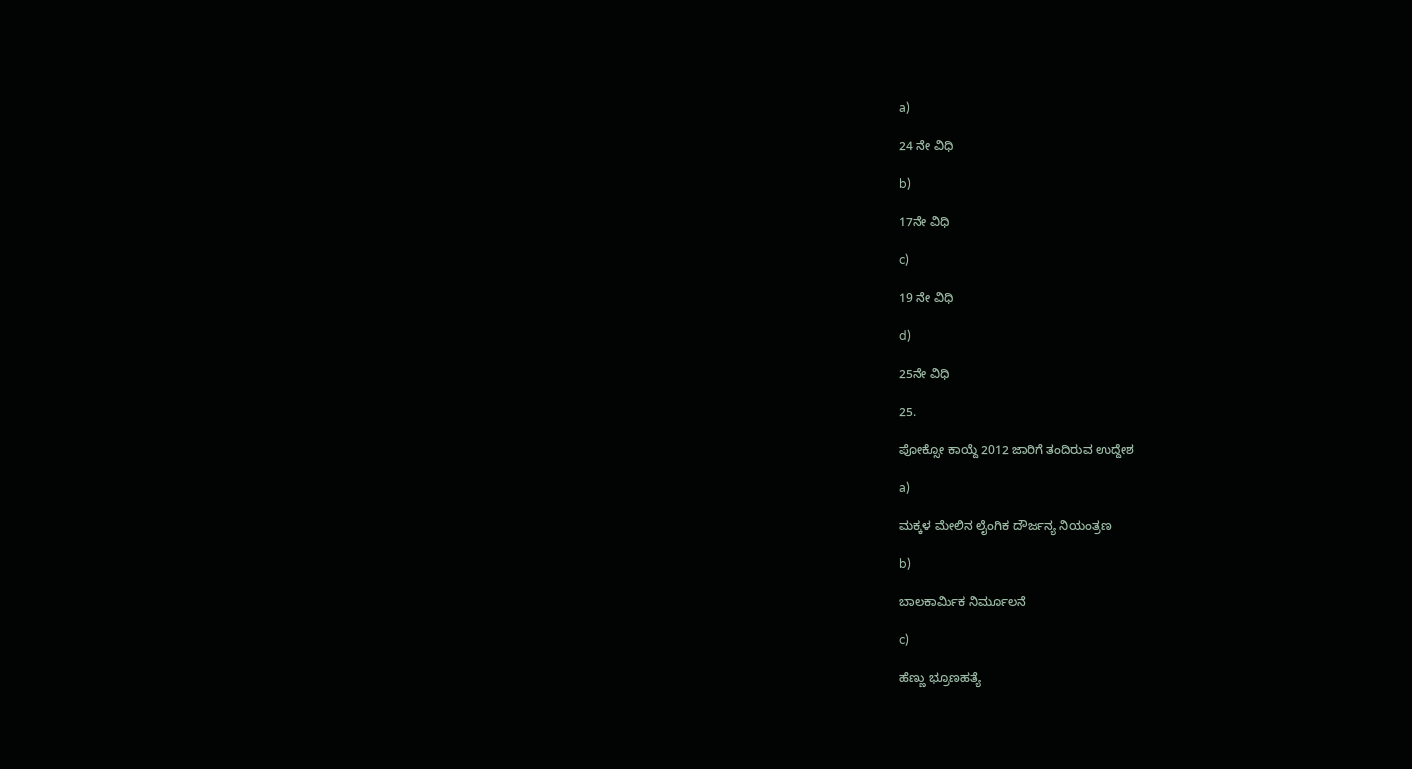a)

24 ನೇ ವಿಧಿ

b)

17ನೇ ವಿಧಿ

c)

19 ನೇ ವಿಧಿ

d)

25ನೇ ವಿಧಿ

25.

ಪೋಕ್ಸೋ ಕಾಯ್ದೆ 2012 ಜಾರಿಗೆ ತಂದಿರುವ ಉದ್ದೇಶ

a)

ಮಕ್ಕಳ ಮೇಲಿನ ಲೈಂಗಿಕ ದೌರ್ಜನ್ಯ ನಿಯಂತ್ರಣ

b)

ಬಾಲಕಾರ್ಮಿಕ ನಿರ್ಮೂಲನೆ

c)

ಹೆಣ್ಣು ಭ್ರೂಣಹತ್ಯೆ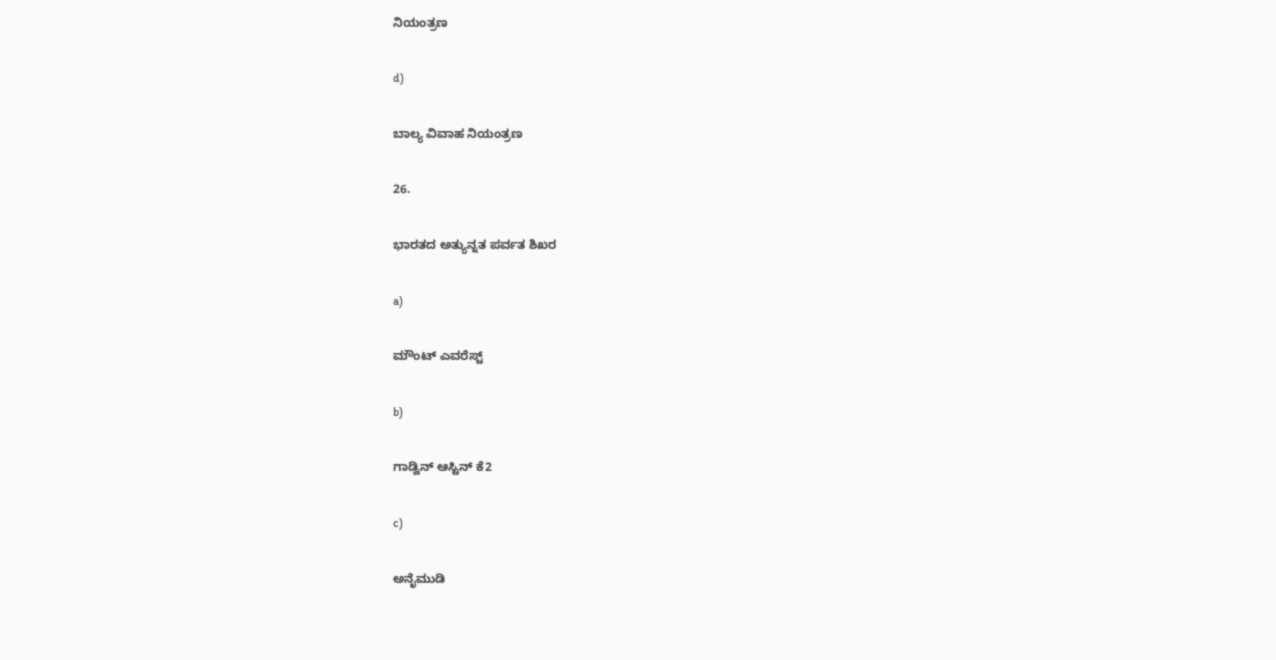ನಿಯಂತ್ರಣ

d)

ಬಾಲ್ಯ ವಿವಾಹ ನಿಯಂತ್ರಣ

26.

ಭಾರತದ ಅತ್ಯುನ್ನತ ಪರ್ವತ ಶಿಖರ

a)

ಮೌಂಟ್ ಎವರೆಸ್ಟ್

b)

ಗಾಡ್ವಿನ್ ಆಸ್ಟಿನ್ ಕೆ2

c)

ಅನೈಮುಡಿ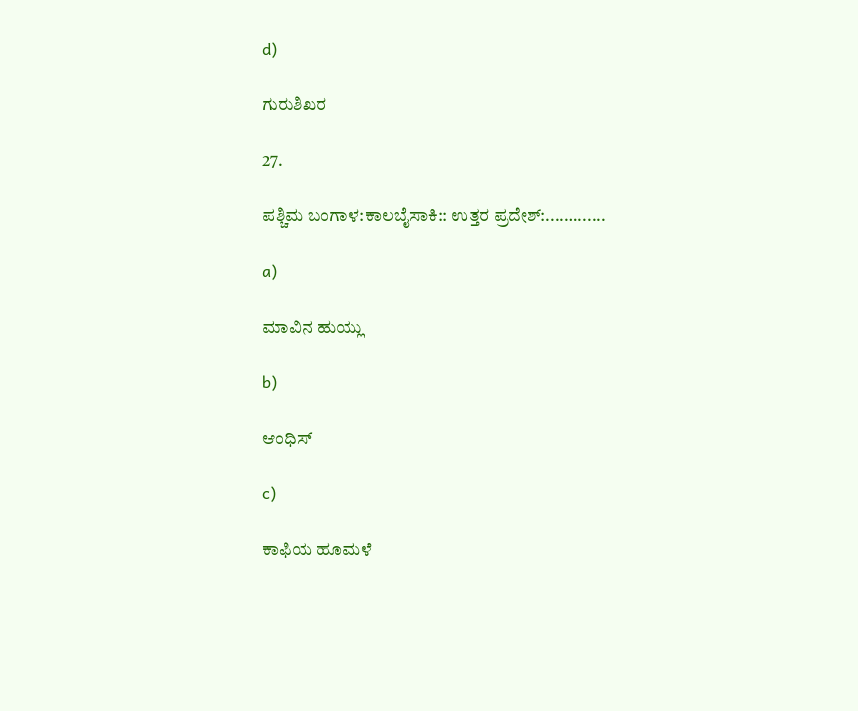d)

ಗುರುಶಿಖರ

27.

ಪಶ್ಚಿಮ ಬಂಗಾಳ:ಕಾಲಬೈಸಾಕಿ:: ಉತ್ತರ ಪ್ರದೇಶ್:....…......

a)

ಮಾವಿನ ಹುಯ್ಲು

b)

ಆಂಧಿಸ್

c)

ಕಾಫಿಯ ಹೂಮಳೆ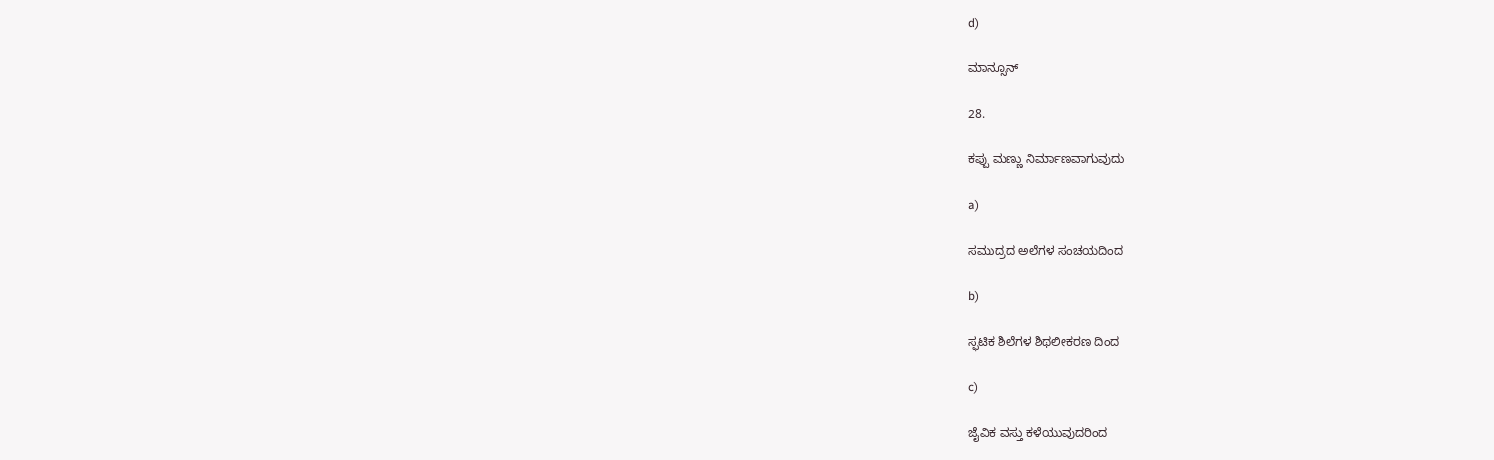d)

ಮಾನ್ಸೂನ್

28.

ಕಪ್ಪು ಮಣ್ಣು ನಿರ್ಮಾಣವಾಗುವುದು

a)

ಸಮುದ್ರದ ಅಲೆಗಳ ಸಂಚಯದಿಂದ

b)

ಸ್ಫಟಿಕ ಶಿಲೆಗಳ ಶಿಥಲೀಕರಣ ದಿಂದ

c)

ಜೈವಿಕ ವಸ್ತು ಕಳೆಯುವುದರಿಂದ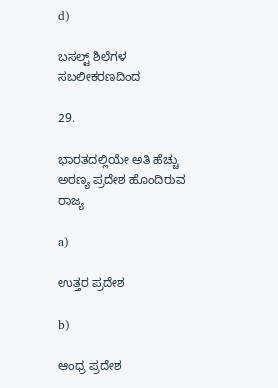d)

ಬಸಲ್ಟ್ ಶಿಲೆಗಳ ಸಬಲೀಕರಣದಿಂದ

29.

ಭಾರತದಲ್ಲಿಯೇ ಅತಿ ಹೆಚ್ಚು ಅರಣ್ಯ ಪ್ರದೇಶ ಹೊಂದಿರುವ ರಾಜ್ಯ

a)

ಉತ್ತರ ಪ್ರದೇಶ

b)

ಆಂಧ್ರ ಪ್ರದೇಶ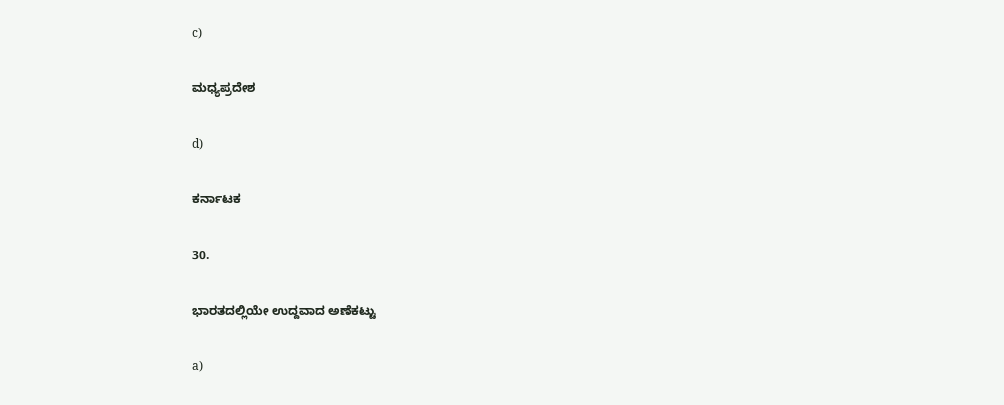c)

ಮಧ್ಯಪ್ರದೇಶ

d)

ಕರ್ನಾಟಕ

30.

ಭಾರತದಲ್ಲಿಯೇ ಉದ್ದವಾದ ಅಣೆಕಟ್ಟು

a)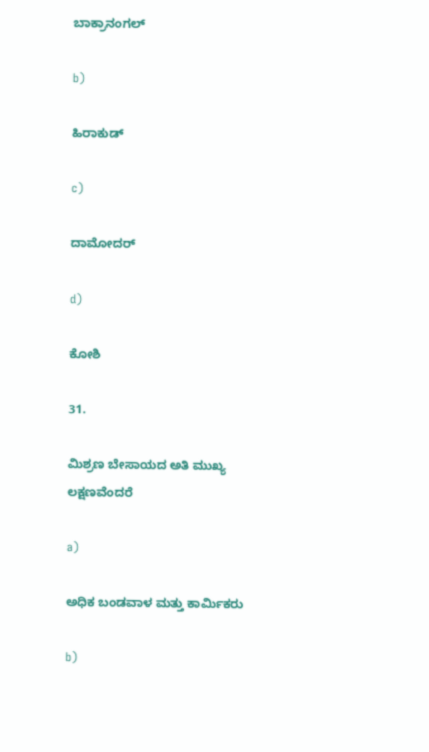ಬಾಕ್ರಾನಂಗಲ್

b)

ಹಿರಾಕುಡ್

c)

ದಾಮೋದರ್

d)

ಕೋಶಿ

31.

ಮಿಶ್ರಣ ಬೇಸಾಯದ ಅತಿ ಮುಖ್ಯ ಲಕ್ಷಣವೆಂದರೆ

a)

ಅಧಿಕ ಬಂಡವಾಳ ಮತ್ತು ಕಾರ್ಮಿಕರು

b)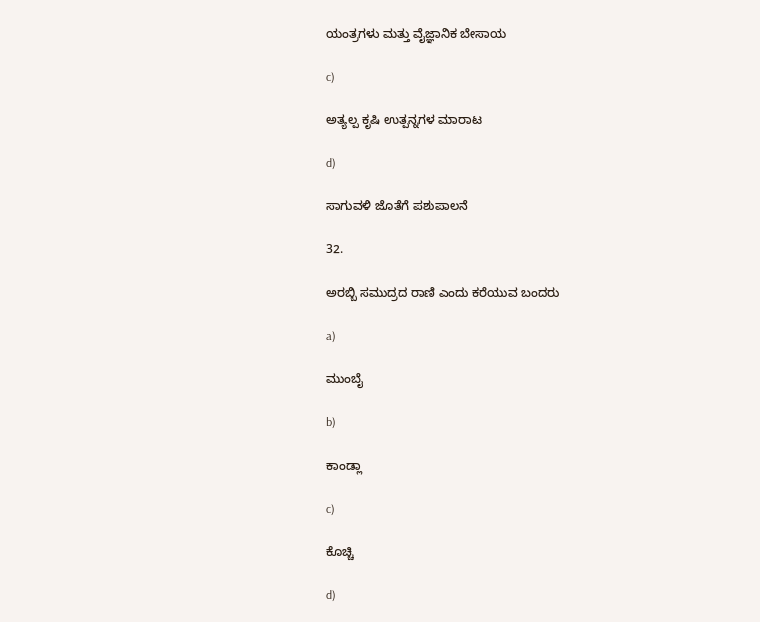ಯಂತ್ರಗಳು ಮತ್ತು ವೈಜ್ಞಾನಿಕ ಬೇಸಾಯ

c)

ಅತ್ಯಲ್ಪ ಕೃಷಿ ಉತ್ಪನ್ನಗಳ ಮಾರಾಟ

d)

ಸಾಗುವಳಿ ಜೊತೆಗೆ ಪಶುಪಾಲನೆ

32.

ಅರಬ್ಬಿ ಸಮುದ್ರದ ರಾಣಿ ಎಂದು ಕರೆಯುವ ಬಂದರು

a)

ಮುಂಬೈ

b)

ಕಾಂಡ್ಲಾ

c)

ಕೊಚ್ಚಿ

d)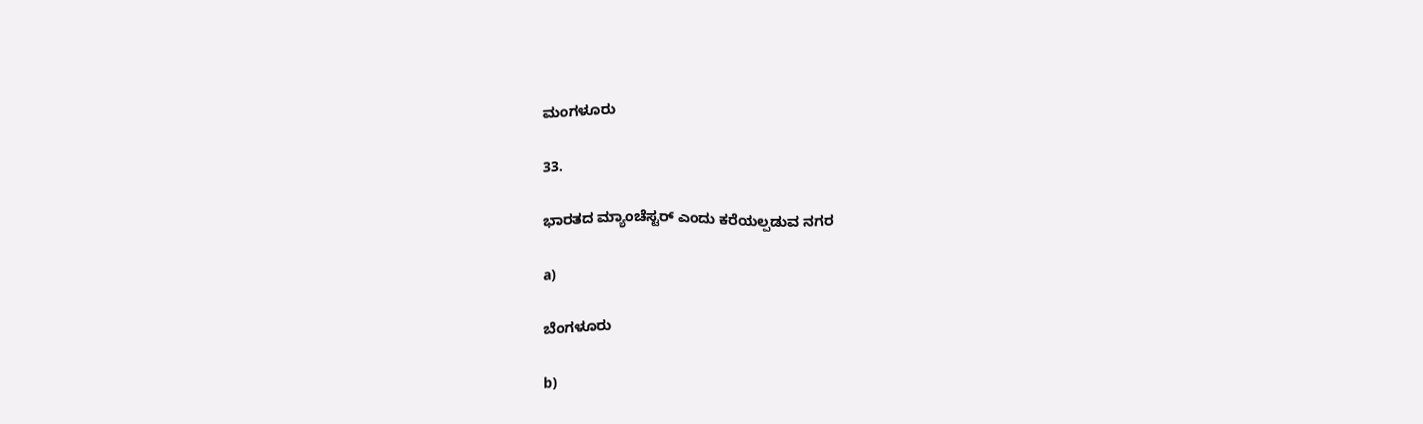ಮಂಗಳೂರು

33.

ಭಾರತದ ಮ್ಯಾಂಚೆಸ್ಟರ್ ಎಂದು ಕರೆಯಲ್ಪಡುವ ನಗರ

a)

ಬೆಂಗಳೂರು

b)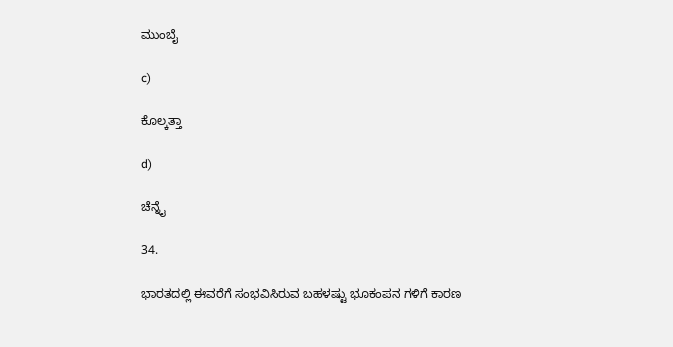ಮುಂಬೈ

c)

ಕೊಲ್ಕತ್ತಾ

d)

ಚೆನ್ನೈ

34.

ಭಾರತದಲ್ಲಿ ಈವರೆಗೆ ಸಂಭವಿಸಿರುವ ಬಹಳಷ್ಟು ಭೂಕಂಪನ ಗಳಿಗೆ ಕಾರಣ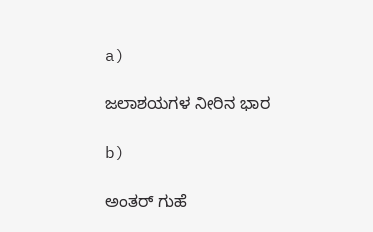a)

ಜಲಾಶಯಗಳ ನೀರಿನ ಭಾರ

b)

ಅಂತರ್ ಗುಹೆ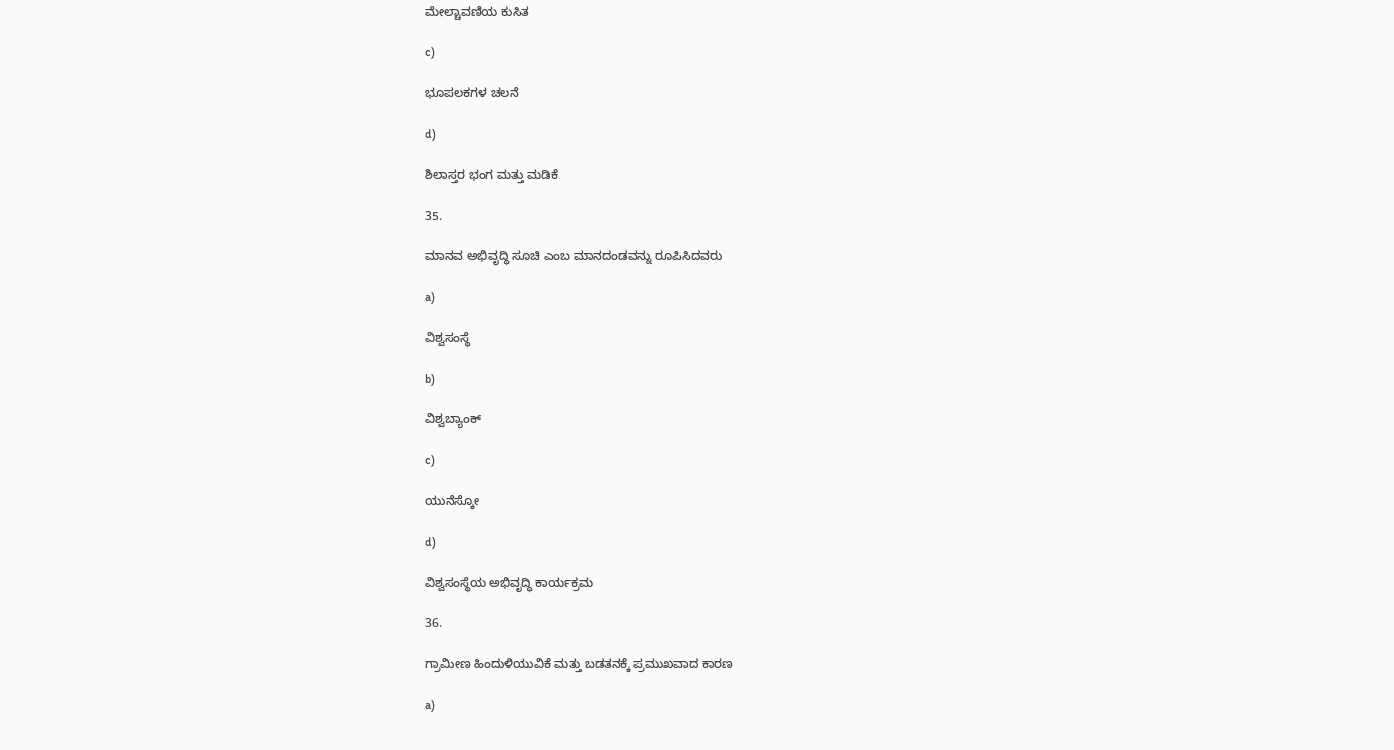ಮೇಲ್ಚಾವಣಿಯ ಕುಸಿತ

c)

ಭೂಪಲಕಗಳ ಚಲನೆ

d)

ಶಿಲಾಸ್ತರ ಭಂಗ ಮತ್ತು ಮಡಿಕೆ

35.

ಮಾನವ ಅಭಿವೃದ್ಧಿ ಸೂಚಿ ಎಂಬ ಮಾನದಂಡವನ್ನು ರೂಪಿಸಿದವರು

a)

ವಿಶ್ವಸಂಸ್ಥೆ

b)

ವಿಶ್ವಬ್ಯಾಂಕ್

c)

ಯುನೆಸ್ಕೋ

d)

ವಿಶ್ವಸಂಸ್ಥೆಯ ಅಭಿವೃದ್ಧಿ ಕಾರ್ಯಕ್ರಮ

36.

ಗ್ರಾಮೀಣ ಹಿಂದುಳಿಯುವಿಕೆ ಮತ್ತು ಬಡತನಕ್ಕೆ ಪ್ರಮುಖವಾದ ಕಾರಣ

a)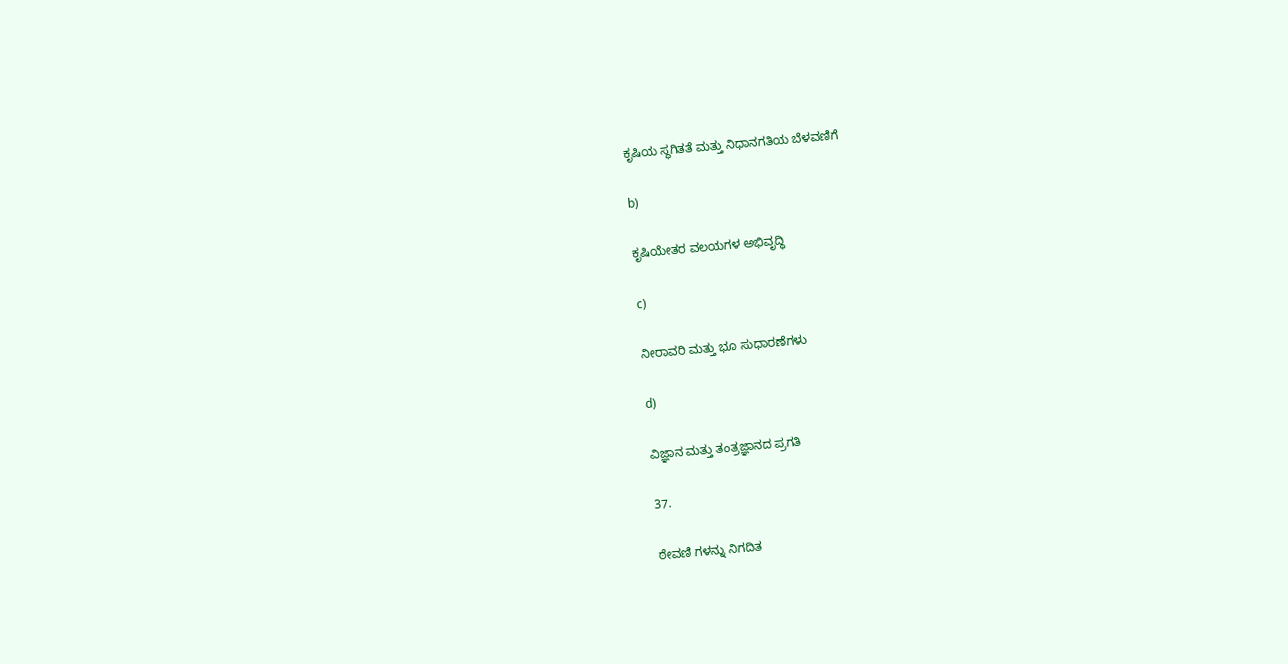ಕೃಷಿಯ ಸ್ಥಗಿತತೆ ಮತ್ತು ನಿಧಾನಗತಿಯ ಬೆಳವಣಿಗೆ

b)

ಕೃಷಿಯೇತರ ವಲಯಗಳ ಅಭಿವೃದ್ಧಿ

c)

ನೀರಾವರಿ ಮತ್ತು ಭೂ ಸುಧಾರಣೆಗಳು

d)

ವಿಜ್ಞಾನ ಮತ್ತು ತಂತ್ರಜ್ಞಾನದ ಪ್ರಗತಿ

37.

ಠೇವಣಿ ಗಳನ್ನು ನಿಗದಿತ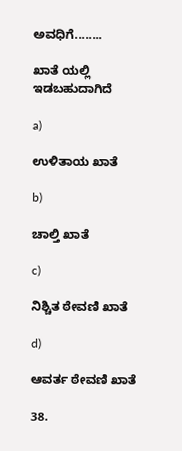ಅವಧಿಗೆ........

ಖಾತೆ ಯಲ್ಲಿ ಇಡಬಹುದಾಗಿದೆ

a)

ಉಳಿತಾಯ ಖಾತೆ

b)

ಚಾಲ್ತಿ ಖಾತೆ

c)

ನಿಶ್ಚಿತ ಠೇವಣಿ ಖಾತೆ

d)

ಆವರ್ತ ಠೇವಣಿ ಖಾತೆ

38.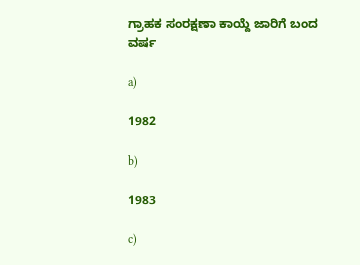ಗ್ರಾಹಕ ಸಂರಕ್ಷಣಾ ಕಾಯ್ದೆ ಜಾರಿಗೆ ಬಂದ ವರ್ಷ

a)

1982

b)

1983

c)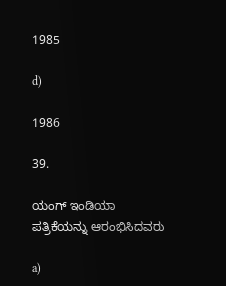1985

d)

1986

39.

ಯಂಗ್ ಇಂಡಿಯಾ ಪತ್ರಿಕೆಯನ್ನು ಆರಂಭಿಸಿದವರು

a)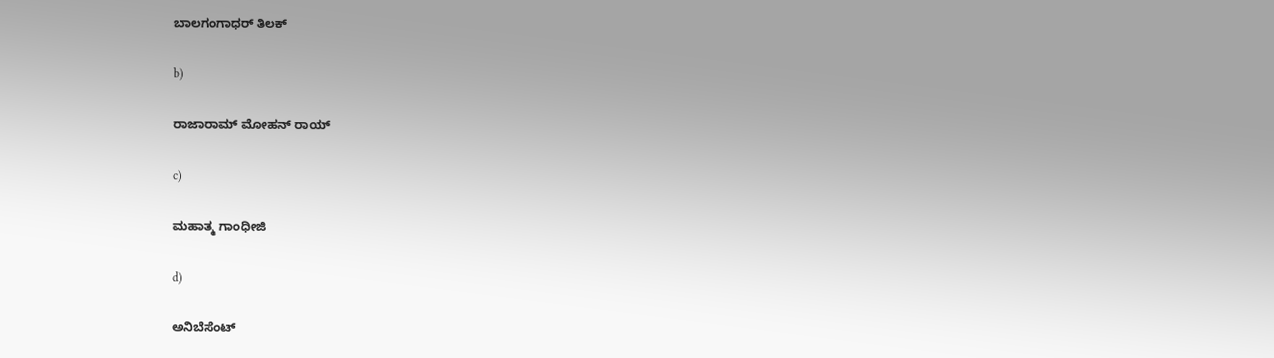ಬಾಲಗಂಗಾಧರ್ ತಿಲಕ್

b)

ರಾಜಾರಾಮ್ ಮೋಹನ್ ರಾಯ್

c)

ಮಹಾತ್ಮ ಗಾಂಧೀಜಿ

d)

ಅನಿಬೆಸೆಂಟ್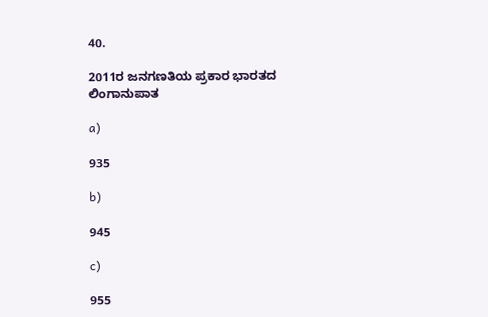40.

2011ರ ಜನಗಣತಿಯ ಪ್ರಕಾರ ಭಾರತದ ಲಿಂಗಾನುಪಾತ

a)

935

b)

945

c)

955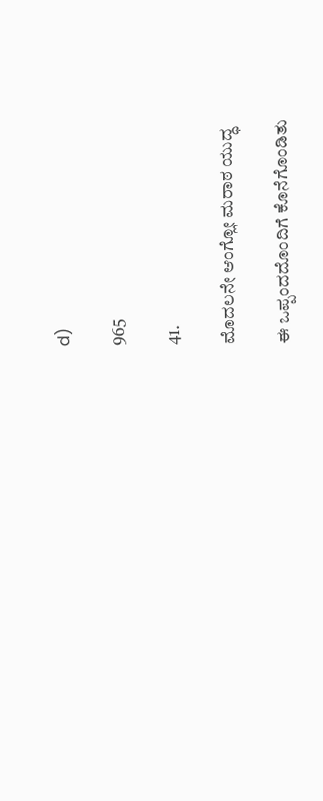d)

965

41.

ಮೊದಲನೇ ಆಂಗ್ಲೋ ಮರಾಠ ಯುದ್ಧ

ಈ ಒಪ್ಪಂದದೊಂದಿಗೆ ಕೊನೆಗೊಂಡಿತು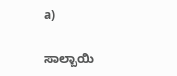a)

ಸಾಲ್ಬಾಯಿ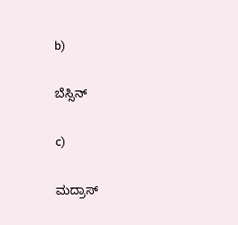b)

ಬೆಸ್ಸಿನ್

c)

ಮದ್ರಾಸ್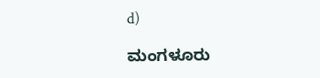d)

ಮಂಗಳೂರು